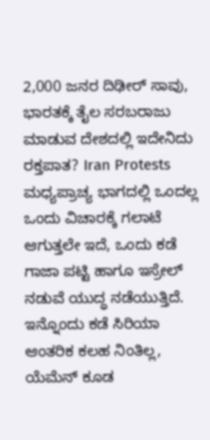2,000 ಜನರ ದಿಢೀರ್ ಸಾವು, ಭಾರತಕ್ಕೆ ತೈಲ ಸರಬರಾಜು ಮಾಡುವ ದೇಶದಲ್ಲಿ ಇದೇನಿದು ರಕ್ತಪಾತ? Iran Protests
ಮಧ್ಯಪ್ರಾಚ್ಯ ಭಾಗದಲ್ಲಿ ಒಂದಲ್ಲ ಒಂದು ವಿಚಾರಕ್ಕೆ ಗಲಾಟೆ ಆಗುತ್ತಲೇ ಇದೆ, ಒಂದು ಕಡೆ ಗಾಜಾ ಪಟ್ಟಿ ಹಾಗೂ ಇಸ್ರೇಲ್ ನಡುವೆ ಯುದ್ಧ ನಡೆಯುತ್ತಿದೆ. ಇನ್ನೊಂದು ಕಡೆ ಸಿರಿಯಾ ಆಂತರಿಕ ಕಲಹ ನಿಂತಿಲ್ಲ, ಯೆಮೆನ್ ಕೂಡ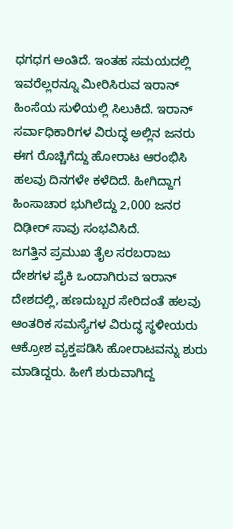ಧಗಧಗ ಅಂತಿದೆ. ಇಂತಹ ಸಮಯದಲ್ಲಿ ಇವರೆಲ್ಲರನ್ನೂ ಮೀರಿಸಿರುವ ಇರಾನ್ ಹಿಂಸೆಯ ಸುಳಿಯಲ್ಲಿ ಸಿಲುಕಿದೆ. ಇರಾನ್ ಸರ್ವಾಧಿಕಾರಿಗಳ ವಿರುದ್ಧ ಅಲ್ಲಿನ ಜನರು ಈಗ ರೊಚ್ಚಿಗೆದ್ದು ಹೋರಾಟ ಆರಂಭಿಸಿ ಹಲವು ದಿನಗಳೇ ಕಳೆದಿದೆ. ಹೀಗಿದ್ದಾಗ ಹಿಂಸಾಚಾರ ಭುಗಿಲೆದ್ದು 2,000 ಜನರ ದಿಢೀರ್ ಸಾವು ಸಂಭವಿಸಿದೆ.
ಜಗತ್ತಿನ ಪ್ರಮುಖ ತೈಲ ಸರಬರಾಜು ದೇಶಗಳ ಪೈಕಿ ಒಂದಾಗಿರುವ ಇರಾನ್ ದೇಶದಲ್ಲಿ, ಹಣದುಬ್ಬರ ಸೇರಿದಂತೆ ಹಲವು ಆಂತರಿಕ ಸಮಸ್ಯೆಗಳ ವಿರುದ್ಧ ಸ್ಥಳೀಯರು ಆಕ್ರೋಶ ವ್ಯಕ್ತಪಡಿಸಿ ಹೋರಾಟವನ್ನು ಶುರು ಮಾಡಿದ್ದರು. ಹೀಗೆ ಶುರುವಾಗಿದ್ದ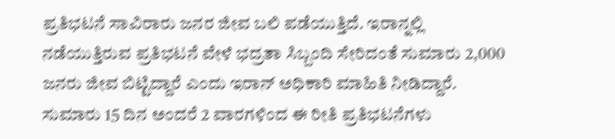ಪ್ರತಿಭಟನೆ ಸಾವಿರಾರು ಜನರ ಜೀವ ಬಲಿ ಪಡೆಯುತ್ತಿದೆ. ಇರಾನ್ನಲ್ಲಿ ನಡೆಯುತ್ತಿರುವ ಪ್ರತಿಭಟನೆ ವೇಳೆ ಭದ್ರತಾ ಸಿಬ್ಬಂದಿ ಸೇರಿದಂತೆ ಸುಮಾರು 2,000 ಜನರು ಜೀವ ಬಿಟ್ಟಿದ್ದಾರೆ ಎಂದು ಇರಾನ್ ಅಧಿಕಾರಿ ಮಾಹಿತಿ ನೀಡಿದ್ದಾರೆ. ಸುಮಾರು 15 ದಿನ ಅಂದರೆ 2 ವಾರಗಳಿಂದ ಈ ರೀತಿ ಪ್ರತಿಭಟನೆಗಳು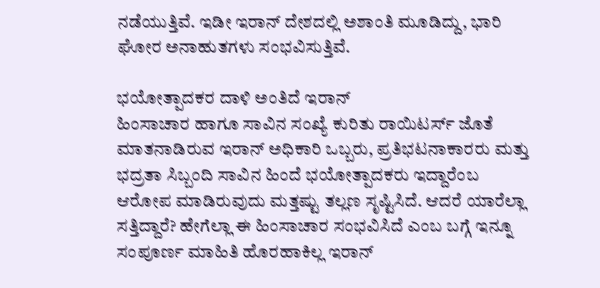ನಡೆಯುತ್ತಿವೆ. ಇಡೀ ಇರಾನ್ ದೇಶದಲ್ಲಿ ಅಶಾಂತಿ ಮೂಡಿದ್ದು, ಭಾರಿ ಘೋರ ಅನಾಹುತಗಳು ಸಂಭವಿಸುತ್ತಿವೆ.

ಭಯೋತ್ಪಾದಕರ ದಾಳಿ ಅಂತಿದೆ ಇರಾನ್
ಹಿಂಸಾಚಾರ ಹಾಗೂ ಸಾವಿನ ಸಂಖ್ಯೆ ಕುರಿತು ರಾಯಿಟರ್ಸ್ ಜೊತೆ ಮಾತನಾಡಿರುವ ಇರಾನ್ ಅಧಿಕಾರಿ ಒಬ್ಬರು, ಪ್ರತಿಭಟನಾಕಾರರು ಮತ್ತು ಭದ್ರತಾ ಸಿಬ್ಬಂದಿ ಸಾವಿನ ಹಿಂದೆ ಭಯೋತ್ಪಾದಕರು ಇದ್ದಾರೆಂಬ ಆರೋಪ ಮಾಡಿರುವುದು ಮತ್ತಷ್ಟು ತಲ್ಲಣ ಸೃಷ್ಟಿಸಿದೆ. ಆದರೆ ಯಾರೆಲ್ಲಾ ಸತ್ತಿದ್ದಾರೆ? ಹೇಗೆಲ್ಲಾ ಈ ಹಿಂಸಾಚಾರ ಸಂಭವಿಸಿದೆ ಎಂಬ ಬಗ್ಗೆ ಇನ್ನೂ ಸಂಪೂರ್ಣ ಮಾಹಿತಿ ಹೊರಹಾಕಿಲ್ಲ ಇರಾನ್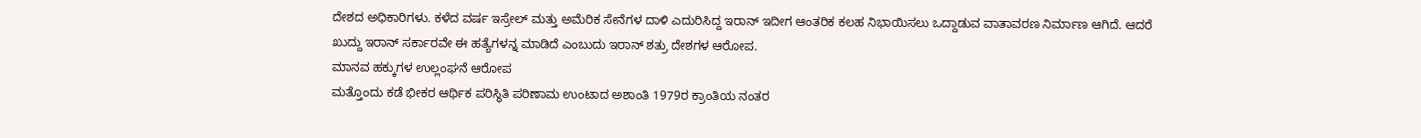ದೇಶದ ಅಧಿಕಾರಿಗಳು. ಕಳೆದ ವರ್ಷ ಇಸ್ರೇಲ್ ಮತ್ತು ಅಮೆರಿಕ ಸೇನೆಗಳ ದಾಳಿ ಎದುರಿಸಿದ್ದ ಇರಾನ್ ಇದೀಗ ಆಂತರಿಕ ಕಲಹ ನಿಭಾಯಿಸಲು ಒದ್ದಾಡುವ ವಾತಾವರಣ ನಿರ್ಮಾಣ ಆಗಿದೆ. ಆದರೆ ಖುದ್ದು ಇರಾನ್ ಸರ್ಕಾರವೇ ಈ ಹತ್ಯೆಗಳನ್ನ ಮಾಡಿದೆ ಎಂಬುದು ಇರಾನ್ ಶತ್ರು ದೇಶಗಳ ಆರೋಪ.
ಮಾನವ ಹಕ್ಕುಗಳ ಉಲ್ಲಂಘನೆ ಆರೋಪ
ಮತ್ತೊಂದು ಕಡೆ ಭೀಕರ ಆರ್ಥಿಕ ಪರಿಸ್ಥಿತಿ ಪರಿಣಾಮ ಉಂಟಾದ ಅಶಾಂತಿ 1979ರ ಕ್ರಾಂತಿಯ ನಂತರ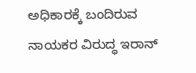ಅಧಿಕಾರಕ್ಕೆ ಬಂದಿರುವ ನಾಯಕರ ವಿರುದ್ಧ ಇರಾನ್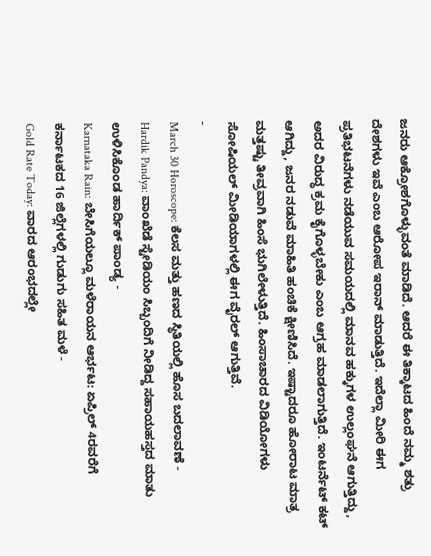ಜನರು ಆಕ್ರೋಶಗೊಳ್ಳುವಂತೆ ಮಾಡಿದೆ. ಆದರೆ ಈ ತಿಕ್ಕಾಟದ ಹಿಂದೆ ನಮ್ಮ ಶತ್ರು ದೇಶಗಳು ಇವೆ ಎಂಬ ಆರೋಪ ಇರಾನ್ ಮಾಡುತ್ತಿದೆ. ಇದೆಲ್ಲಾ ಮೀರಿ ಈಗ ಪ್ರತಿಭಟನೆಗಳು ನಡೆಯುವ ಸಮಯದಲ್ಲಿ ಮಾನವ ಹಕ್ಕುಗಳ ಉಲ್ಲಂಘನೆ ಆಗುತ್ತಿದ್ದು, ಅದರ ವಿರುದ್ಧ ಕ್ರಮ ಕೈಗೊಳ್ಳಬೇಕು ಎಂಬ ಆಗ್ರಹ ಮಾಡಲಾಗುತ್ತಿದೆ. ಇಂಟರ್ನೆಟ್ ಕಟ್ ಆಗಿದ್ದು, ಜನರ ನಡುವೆ ಮಾಹಿತಿ ಹಂಚಿಕೆ ಕ್ಷೀಣಿಸಿದೆ. ಇಷ್ಟಾದರೂ ಹೋರಾಟ ಮಾತ್ರ ಮತ್ತಷ್ಟು ತೀವ್ರವಾಗಿ ಹಿಂಸೆ ಭುಗಿಲೇಳುತ್ತಿದೆ. ಹಿಂಸಾಚಾರದ ವಿಡಿಯೋಗಳು ಸೋಷಿಯಲ್ ಮೀಡಿಯಾಗಳಲ್ಲಿ ಈಗ ವೈರಲ್ ಆಗುತ್ತಿವೆ.
-
March 30 Horoscope: ಕೆಲಸ ಮತ್ತು ಹಣದ ಸ್ಥಿತಿಯಲ್ಲಿ ಹೊಸ ಬದಲಾವಣೆ -
Hardik Pandya: ವಾಂಖೆಡೆ ಸ್ಟೇಡಿಯಂ ಸಿಬ್ಬಂದಿಗೆ ನೀಡಿದ್ದ ಸಹಾಯಹಸ್ತದ ಮಾತು ಉಳಿಸಿಕೊಂಡ ಹಾರ್ದಿಕ್ ಪಾಂಡ್ಯ -
Karnataka Rain: ಬೇಸಿಗೆಯಲ್ಲೂ ಮಳೆರಾಯನ ಆರ್ಭಟ: ಏಪ್ರಿಲ್ 4ರವರೆಗೆ ಕರ್ನಾಟಕದ 16 ಜಿಲ್ಲೆಗಳಲ್ಲಿ ಗುಡುಗು ಸಹಿತ ಮಳೆ -
Gold Rate Today: ವಾರದ ಆರಂಭದಲ್ಲೇ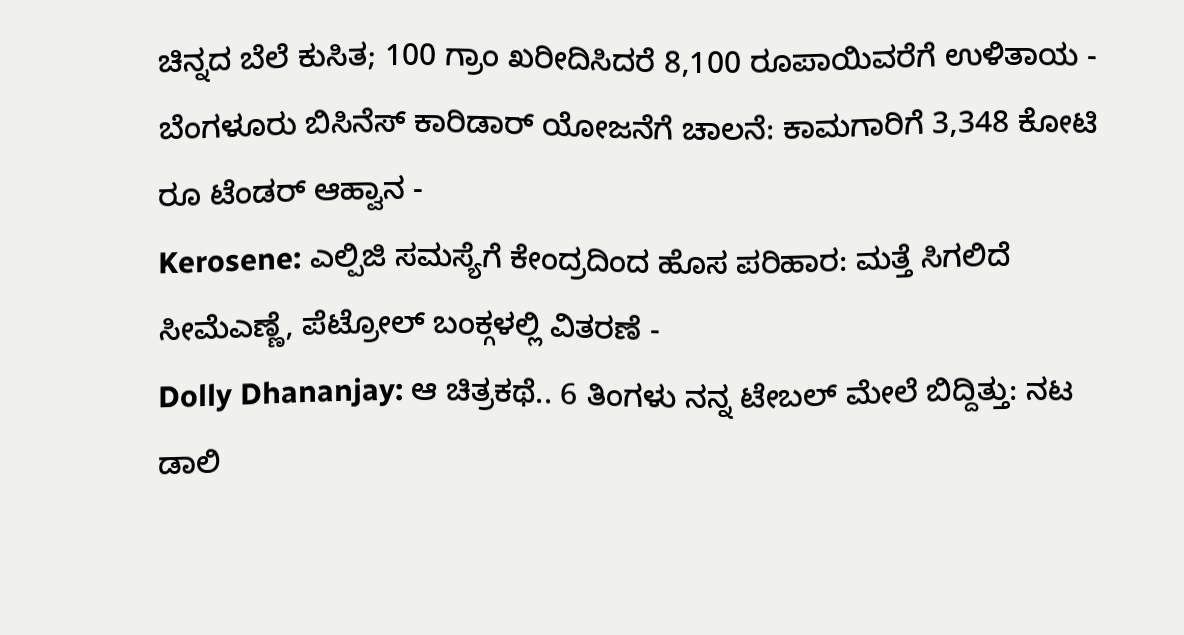ಚಿನ್ನದ ಬೆಲೆ ಕುಸಿತ; 100 ಗ್ರಾಂ ಖರೀದಿಸಿದರೆ 8,100 ರೂಪಾಯಿವರೆಗೆ ಉಳಿತಾಯ -
ಬೆಂಗಳೂರು ಬಿಸಿನೆಸ್ ಕಾರಿಡಾರ್ ಯೋಜನೆಗೆ ಚಾಲನೆ: ಕಾಮಗಾರಿಗೆ 3,348 ಕೋಟಿ ರೂ ಟೆಂಡರ್ ಆಹ್ವಾನ -
Kerosene: ಎಲ್ಪಿಜಿ ಸಮಸ್ಯೆಗೆ ಕೇಂದ್ರದಿಂದ ಹೊಸ ಪರಿಹಾರ: ಮತ್ತೆ ಸಿಗಲಿದೆ ಸೀಮೆಎಣ್ಣೆ, ಪೆಟ್ರೋಲ್ ಬಂಕ್ಗಳಲ್ಲಿ ವಿತರಣೆ -
Dolly Dhananjay: ಆ ಚಿತ್ರಕಥೆ.. 6 ತಿಂಗಳು ನನ್ನ ಟೇಬಲ್ ಮೇಲೆ ಬಿದ್ದಿತ್ತು: ನಟ ಡಾಲಿ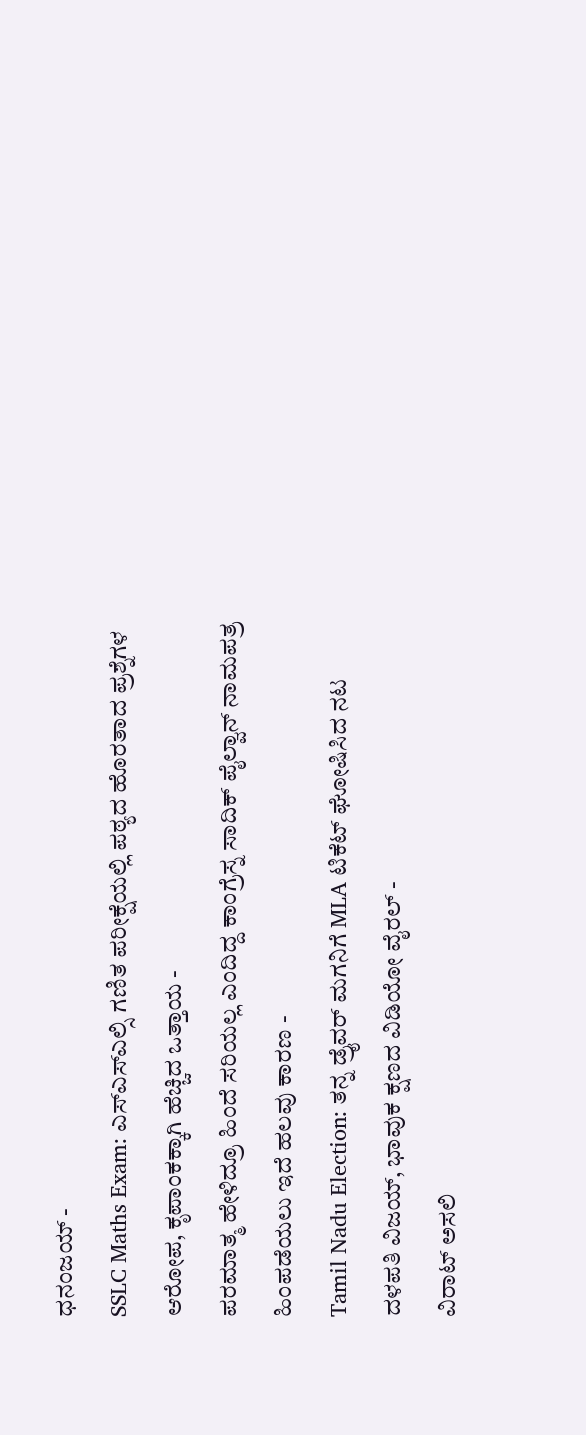ಧನಂಜಯ್ -
SSLC Maths Exam: ಎಸ್ಎಸ್ಎಲ್ಸಿ ಗಣಿತ ಪರೀಕ್ಷೆಯಲ್ಲಿ ಪಠ್ಯದ ಹೊರತಾದ ಪ್ರಶ್ನೆಗಳ ಆರೋಪ, ಕೃಪಾಂಕಕ್ಕಾಗಿ ಹೆಚ್ಚಿದ ಒತ್ತಾಯ -
ಪರಮಾತ್ಮ ಹೇಳಿದ್ರೂ ಹಿಂದೆ ಸರಿಯಲ್ಲ ಎಂದಿದ್ದ ಕಾಂಗ್ರೆಸ್ನ ಸಾದಿಕ್ ಪೈಲ್ವಾನ್ ನಾಮಪತ್ರ ಹಿಂಪಡೆಯಲು ಇದೆ ಹಲವು ಕಾರಣ -
Tamil Nadu Election: ತನ್ನ ಡ್ರೈವರ್ ಮಗನಿಗೆ MLA ಟಿಕೆಟ್ ಘೋಷಿಸಿದ ನಟ ದಳಪತಿ ವಿಜಯ್, ಭಾವುಕ ಕ್ಷಣದ ವಿಡಿಯೋ ವೈರಲ್ -
ವಿರಾಟ್ ಅಸಲಿ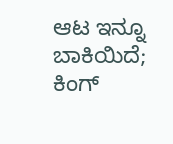ಆಟ ಇನ್ನೂ ಬಾಕಿಯಿದೆ; ಕಿಂಗ್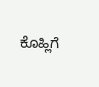ಕೊಹ್ಲಿಗೆ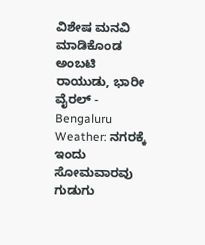ವಿಶೇಷ ಮನವಿ ಮಾಡಿಕೊಂಡ ಅಂಬಟಿ ರಾಯುಡು, ಭಾರೀ ವೈರಲ್ -
Bengaluru Weather: ನಗರಕ್ಕೆ ಇಂದು ಸೋಮವಾರವು ಗುಡುಗು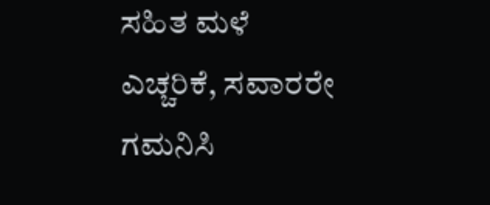ಸಹಿತ ಮಳೆ ಎಚ್ಚರಿಕೆ, ಸವಾರರೇ ಗಮನಿಸಿ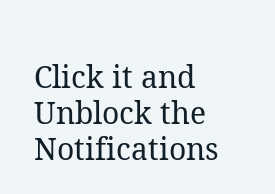Click it and Unblock the Notifications